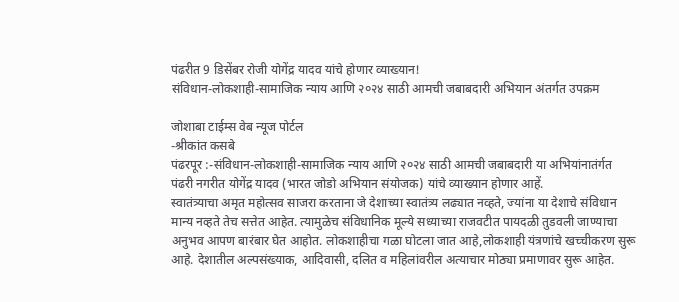पंढरीत 9 डिसेंबर रोजी योगेंद्र यादव यांचे होणार व्याख्यान!
संविधान-लोकशाही-सामाजिक न्याय आणि २०२४ साठी आमची जबाबदारी अभियान अंतर्गत उपक्रम

जोशाबा टाईम्स वेब न्यूज पोर्टल
-श्रीकांत कसबे
पंढरपूर :-संविधान-लोकशाही-सामाजिक न्याय आणि २०२४ साठी आमची जबाबदारी या अभियांनातंर्गत पंढरी नगरीत योगेंद्र यादव (भारत जोडो अभियान संयोजक) यांचे व्याख्यान होणार आहें.
स्वातंत्र्याचा अमृत महोत्सव साजरा करताना जे देशाच्या स्वातंत्र्य लढ्यात नव्हते, ज्यांना या देशाचे संविधान मान्य नव्हते तेच सत्तेत आहेत. त्यामुळेच संविधानिक मूल्ये सध्याच्या राजवटीत पायदळी तुडवली जाण्याचा अनुभव आपण बारंबार घेत आहोत. लोकशाहीचा गळा घोटला जात आहे,लोकशाही यंत्रणांचे खच्चीकरण सुरू आहे. देशातील अल्पसंख्याक, आदिवासी, दलित व महिलांवरील अत्याचार मोठ्या प्रमाणावर सुरू आहेत.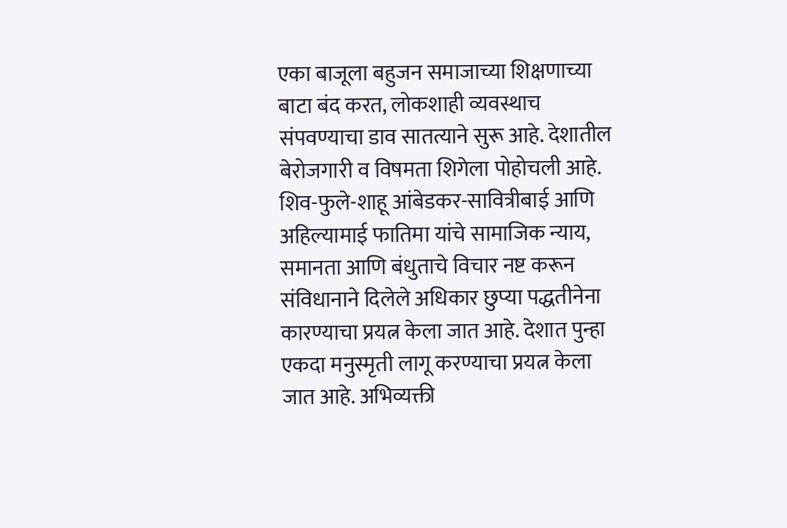एका बाजूला बहुजन समाजाच्या शिक्षणाच्या बाटा बंद करत, लोकशाही व्यवस्थाच संपवण्याचा डाव सातत्याने सुरू आहे. देशातील बेरोजगारी व विषमता शिगेला पोहोचली आहे. शिव-फुले-शाहू आंबेडकर-सावित्रीबाई आणि अहिल्यामाई फातिमा यांचे सामाजिक न्याय, समानता आणि बंधुताचे विचार नष्ट करून संविधानाने दिलेले अधिकार छुप्या पद्धतीनेना कारण्याचा प्रयत्न केला जात आहे. देशात पुन्हा एकदा मनुस्मृती लागू करण्याचा प्रयत्न केला जात आहे. अभिव्यक्ती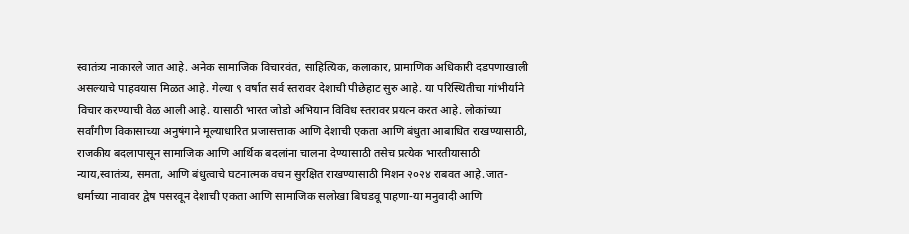स्वातंत्र्य नाकारले जात आहे. अनेक सामाजिक विचारवंत, साहित्यिक, कलाकार, प्रामाणिक अधिकारी दडपणाखाली असल्याचे पाहवयास मिळत आहे. गेल्या ९ वर्षात सर्व स्तरावर देशाची पीछेहाट सुरु आहे. या परिस्थितीचा गांभीर्याने विचार करण्याची वेळ आली आहे. यासाठी भारत जोडो अभियान विविध स्तरावर प्रयत्न करत आहे. लोकांच्या सर्वांगीण विकासाच्या अनुषंगाने मूल्याधारित प्रजासत्ताक आणि देशाची एकता आणि बंधुता आबाधित राखण्यासाठी, राजकीय बदलापासून सामाजिक आणि आर्थिक बदलांना चालना देण्यासाठी तसेच प्रत्येक भारतीयासाठी न्याय,स्वातंत्र्य, समता, आणि बंधुत्वाचे घटनात्मक वचन सुरक्षित राखण्यासाठी मिशन २०२४ राबवत आहे.जात-धर्माच्या नावावर द्वेष पसरवून देशाची एकता आणि सामाजिक सलोखा बिघडवू पाहणा-या मनुवादी आणि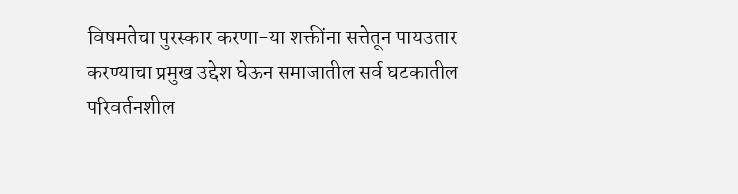विषमतेचा पुरस्कार करणा-या शक्तींना सत्तेतून पायउतार करण्याचा प्रमुख उद्देश घेऊन समाजातील सर्व घटकातील परिवर्तनशील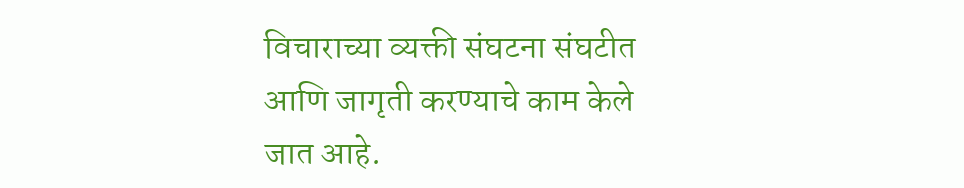विचाराच्या व्यक्ती संघटना संघटीत आणि जागृती करण्याचे काम केले जात आहे.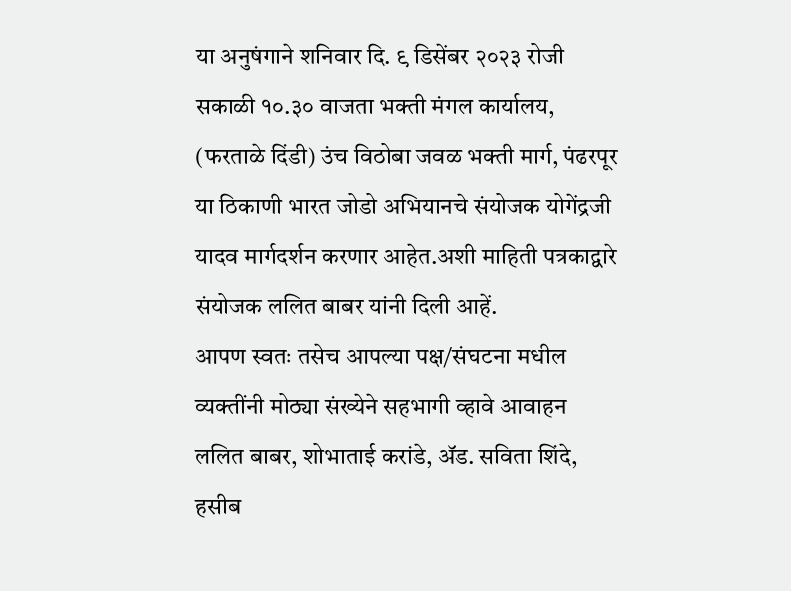या अनुषंगाने शनिवार दि. ९ डिसेंबर २०२३ रोजी सकाळी १०.३० वाजता भक्ती मंगल कार्यालय, (फरताळे दिंडी) उंच विठोबा जवळ भक्ती मार्ग, पंढरपूर या ठिकाणी भारत जोडो अभियानचे संयोजक योगेंद्रजी यादव मार्गदर्शन करणार आहेत.अशी माहिती पत्रकाद्वारे संयोजक ललित बाबर यांनी दिली आहें.
आपण स्वतः तसेच आपल्या पक्ष/संघटना मधील व्यक्तींनी मोठ्या संख्येने सहभागी व्हावे आवाहन ललित बाबर, शोभाताई करांडे, ॲड. सविता शिंदे, हसीब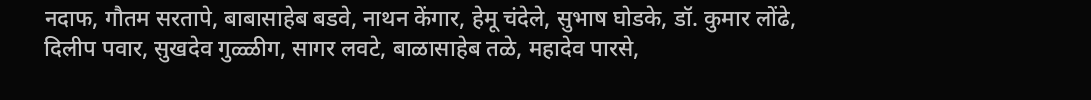नदाफ, गौतम सरतापे, बाबासाहेब बडवे, नाथन केंगार, हेमू चंदेले, सुभाष घोडके, डॉ. कुमार लोंढे, दिलीप पवार, सुखदेव गुळ्ळीग, सागर लवटे, बाळासाहेब तळे, महादेव पारसे,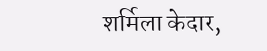शर्मिला केदार,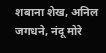शबाना शेख, अनिल जगधने, नंदू मोरे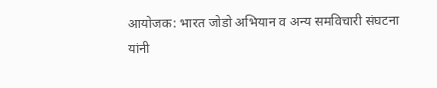आयोजक: भारत जोडो अभियान व अन्य समविचारी संघटना यांनी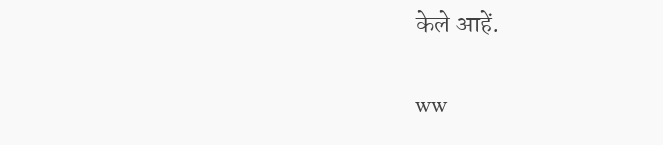केले आहें.

ww